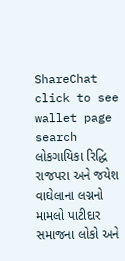ShareChat
click to see wallet page
search
લોકગાયિકા રિદ્ધિ રાજપરા અને જયેશ વાઘેલાના લગ્નનો મામલો પાટીદાર સમાજના લોકો અને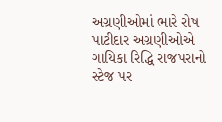અગ્રણીઓમાં ભારે રોષ પાટીદાર અગ્રણીઓએ ગાયિકા રિદ્ધિ રાજપરાનો સ્ટેજ પર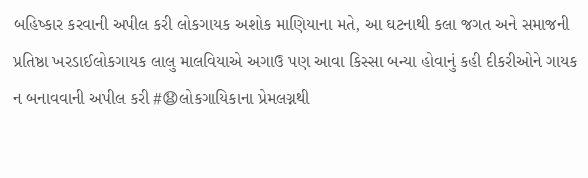બહિષ્કાર કરવાની અપીલ કરી લોકગાયક અશોક માણિયાના મતે, આ ઘટનાથી કલા જગત અને સમાજની પ્રતિષ્ઠા ખરડાઈલોકગાયક લાલુ માલવિયાએ અગાઉ પણ આવા કિસ્સા બન્યા હોવાનું કહી દીકરીઓને ગાયક ન બનાવવાની અપીલ કરી #😧લોકગાયિકાના પ્રેમલગ્નથી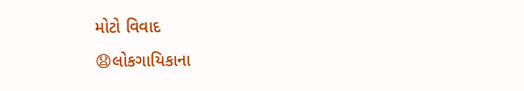મોટો વિવાદ
😧લોકગાયિકાના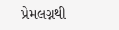પ્રેમલગ્નથી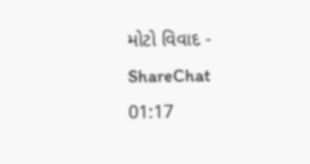મોટો વિવાદ - ShareChat
01:17